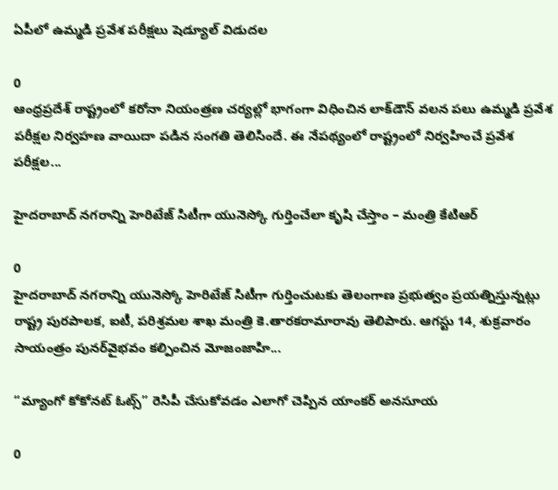ఏపీలో ఉమ్మడి ప్రవేశ పరీక్షలు షెడ్యూల్ విడుదల

0
ఆంధ్రప్రదేశ్ రాష్ట్రంలో కరోనా నియంత్రణ చర్యల్లో భాగంగా విధించిన లాక్‌డౌన్ వలన పలు ఉమ్మడి ప్రవేశ పరీక్షల నిర్వహణ వాయిదా పడిన సంగతి తెలిసిందే. ఈ నేపథ్యంలో రాష్ట్రంలో నిర్వహించే ప్రవేశ పరీక్షల...

హైద‌రాబాద్ న‌గ‌రాన్ని హెరిటేజ్ సిటీగా యునెస్కో గుర్తించేలా కృషి చేస్తాం – మంత్రి కేటిఆర్

0
హైద‌రాబాద్ న‌గ‌రాన్ని యునెస్కో హెరిటేజ్ సిటీగా గుర్తించుట‌కు తెలంగాణ ప్ర‌భుత్వం ప్ర‌య‌త్నిస్తున్న‌ట్లు రాష్ట్ర పుర‌పాల‌క, ఐటీ, ప‌రిశ్ర‌మ‌ల శాఖ మంత్రి కె.తార‌క‌రామారావు తెలిపారు. ఆగస్టు 14, శుక్ర‌వారం సాయంత్రం పున‌ర్‌వైభ‌వం క‌ల్పించిన మోజంజాహి...

“మ్యాంగో కోకోనట్ ఓట్స్” రెసిపీ చేసుకోవడం ఎలాగో చెప్పిన యాంకర్ అనసూయ

0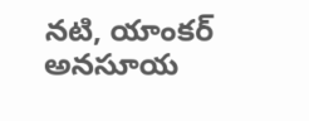నటి, యాంకర్ అనసూయ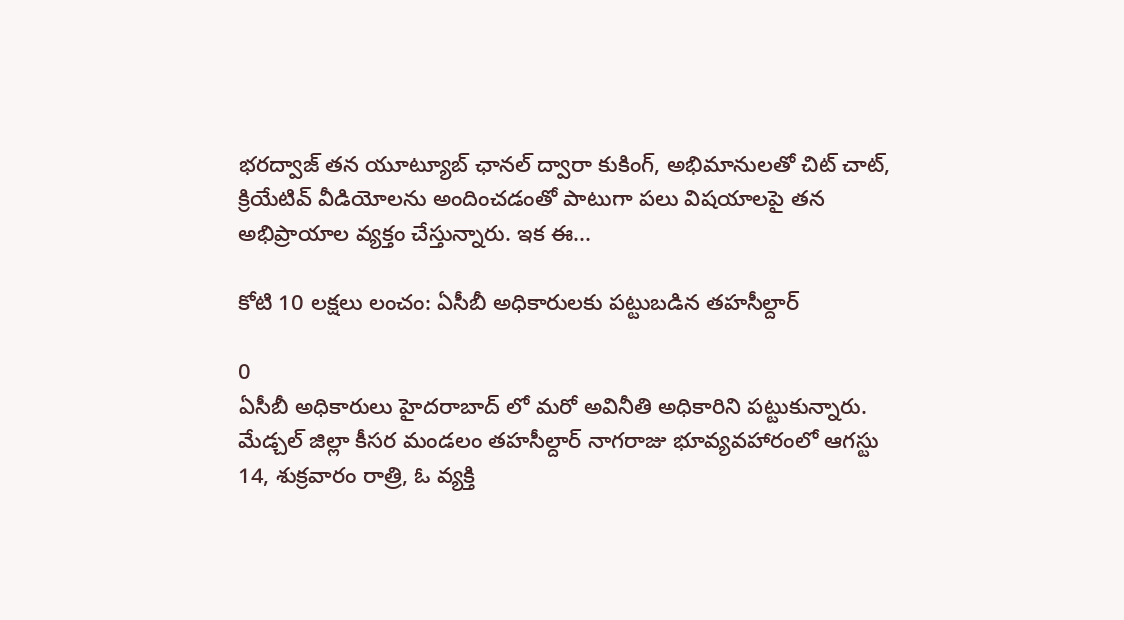భరద్వాజ్ తన యూట్యూబ్ ఛానల్ ద్వారా కుకింగ్, అభిమానులతో చిట్ చాట్, క్రియేటివ్ వీడియోలను అందించడంతో పాటుగా పలు విషయాలపై తన అభిప్రాయాల వ్యక్తం చేస్తున్నారు. ఇక ఈ...

కోటి 10 లక్షలు లంచం: ఏసీబీ అధికారులకు పట్టుబడిన తహసీల్దార్

0
ఏసీబీ అధికారులు హైదరాబాద్ లో మరో అవినీతి అధికారిని పట్టుకున్నారు. మేడ్చల్‌ జిల్లా కీసర మండలం తహసీల్దార్‌ నాగరాజు భూవ్యవహారంలో ఆగస్టు 14, శుక్రవారం రాత్రి, ఓ వ్యక్తి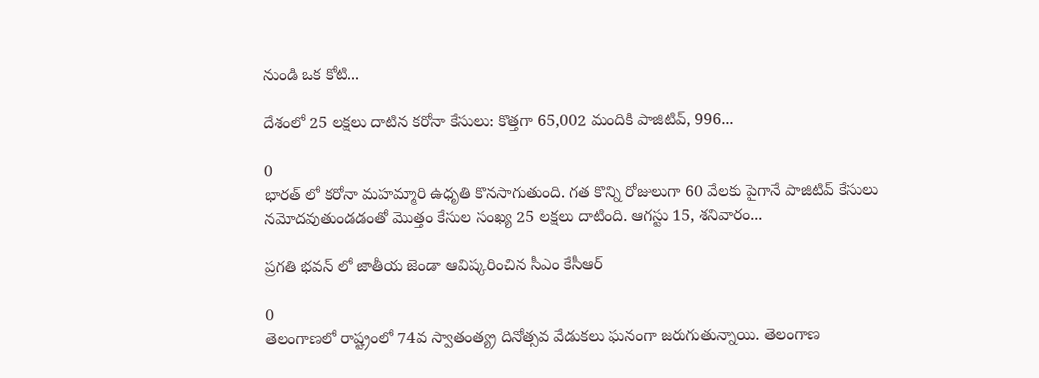నుండి ఒక కోటి...

దేశంలో 25 లక్షలు దాటిన కరోనా కేసులు: కొత్తగా 65,002 మందికి పాజిటివ్‌, 996...

0
భారత్ లో కరోనా మహమ్మారి ఉధృతి కొనసాగుతుంది. గత కొన్ని రోజులుగా 60 వేలకు పైగానే పాజిటివ్ కేసులు నమోదవుతుండడంతో మొత్తం కేసుల సంఖ్య 25 లక్షలు దాటింది. ఆగస్టు 15, శనివారం...

ప్రగతి భవన్ లో జాతీయ జెండా ఆవిష్కరించిన సీఎం కేసీఆర్

0
తెలంగాణలో రాష్ట్రంలో 74వ స్వాతంత్య్ర దినోత్సవ వేడుకలు ఘనంగా జరుగుతున్నాయి. తెలంగాణ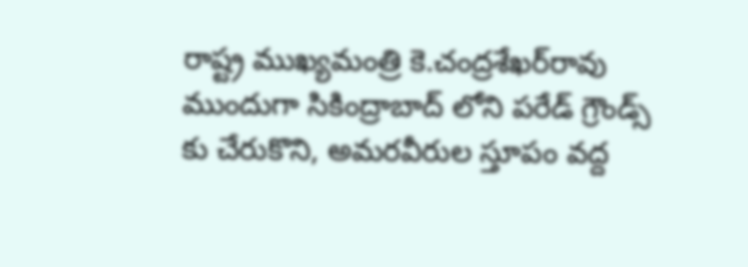రాష్ట్ర ముఖ్యమంత్రి కె.చంద్రశేఖర్‌రావు ముందుగా సికింద్రాబాద్ లోని పరేడ్ గ్రౌండ్స్ కు చేరుకొని, అమరవీరుల స్తూపం వద్ద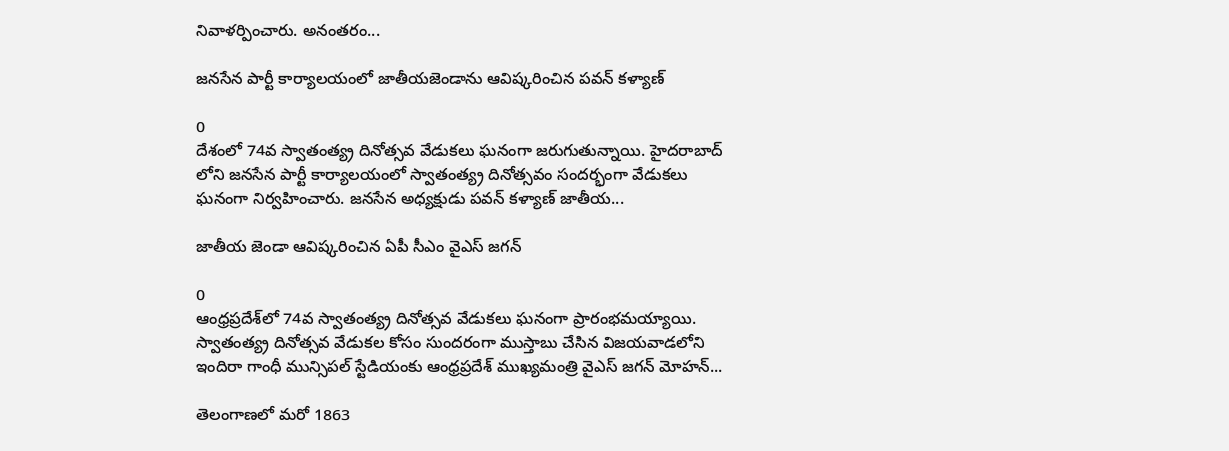నివాళర్పించారు. అనంతరం...

జనసేన పార్టీ కార్యాలయంలో జాతీయజెండాను ఆవిష్కరించిన పవన్‌ కళ్యాణ్

0
దేశంలో 74వ స్వాతంత్య్ర దినోత్సవ వేడుకలు ఘనంగా జరుగుతున్నాయి. హైదరాబాద్ లోని జనసేన పార్టీ కార్యాలయంలో స్వాతంత్య్ర దినోత్సవం సందర్భంగా వేడుకలు ఘనంగా నిర్వహించారు. జనసేన అధ్యక్షుడు పవన్ కళ్యాణ్ జాతీయ...

జాతీయ జెండా ఆవిష్కరించిన ఏపీ సీఎం వైఎస్ జగన్

0
ఆంధ్రప్రదేశ్‌లో 74వ స్వాతంత్య్ర దినోత్సవ వేడుకలు ఘనంగా ప్రారంభమయ్యాయి. స్వాతంత్య్ర దినోత్సవ వేడుకల కోసం సుందరంగా ముస్తాబు చేసిన విజయవాడలోని ఇందిరా గాంధీ మున్సిపల్ స్టేడియంకు ఆంధ్రప్రదేశ్ ముఖ్యమంత్రి వైఎస్ జగన్ మోహన్...

తెలంగాణలో మరో 1863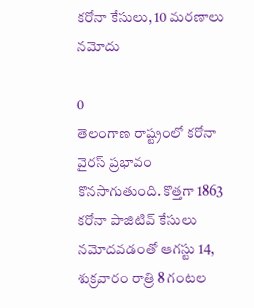కరోనా కేసులు, 10 మరణాలు నమోదు

0
తెలంగాణ రాష్ట్రంలో కరోనా వైరస్ ప్రభావం కొనసాగుతుంది. కొత్తగా 1863 కరోనా పాజిటివ్ కేసులు నమోదవడంతో ఆగస్టు 14, శుక్రవారం రాత్రి 8 గంటల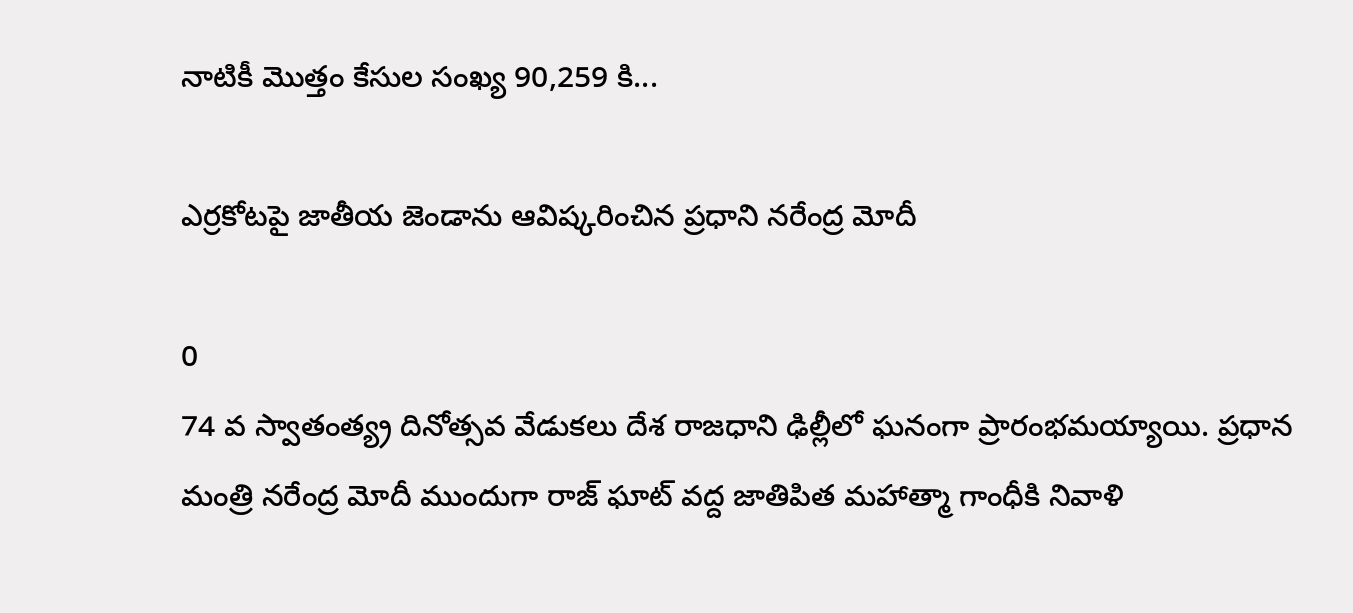నాటికీ మొత్తం కేసుల సంఖ్య 90,259 కి...

ఎర్రకోటపై జాతీయ జెండాను ఆవిష్కరించిన ప్రధాని నరేంద్ర మోదీ

0
74 వ స్వాతంత్య్ర దినోత్సవ వేడుకలు దేశ రాజధాని ఢిల్లీలో ఘనంగా ప్రారంభమయ్యాయి. ప్రధాన మంత్రి నరేంద్ర మోదీ ముందుగా రాజ్ ఘాట్ వద్ద జాతిపిత మహాత్మా గాంధీకి నివాళి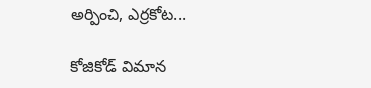అర్పించి, ఎర్రకోట...

కోజికోడ్ విమాన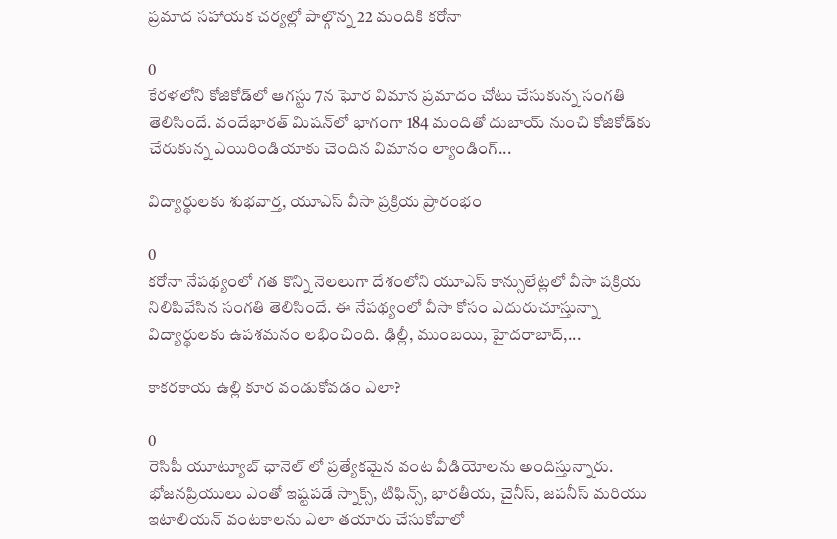ప్రమాద సహాయక చర్యల్లో పాల్గొన్న 22 మందికి కరోనా

0
కేరళలోని కోజికోడ్‌లో ఆగస్టు 7న ఘోర విమాన ప్రమాదం చోటు చేసుకున్న సంగతి తెలిసిందే. వందేభార‌త్ మిష‌న్‌లో భాగంగా 184 మందితో దుబాయ్‌ నుంచి కోజికోడ్‌కు చేరుకున్న ఎయిరిండియాకు చెందిన విమానం ల్యాండింగ్‌...

విద్యార్థులకు శుభవార్త, యూఎస్ వీసా ప్రక్రియ ప్రారంభం

0
కరోనా నేపథ్యంలో గత కొన్ని నెలలుగా దేశంలోని యూఎస్‌ కాన్సులేట్లలో వీసా పక్రియ నిలిపివేసిన సంగతి తెలిసిందే. ఈ నేపథ్యంలో వీసా కోసం ఎదురుచూస్తున్నా విద్యార్థులకు ఉపశమనం లభించింది. ఢిల్లీ, ముంబయి, హైదరాబాద్‌,...

కాకరకాయ ఉల్లి కూర వండుకోవడం ఎలా?

0
రెసిపీ యూట్యూబ్ ఛానెల్ లో ప్రత్యేకమైన వంట వీడియోలను అందిస్తున్నారు. భోజనప్రియులు ఎంతో ఇష్టపడే స్నాక్స్, టిఫిన్స్, భారతీయ, చైనీస్, జపనీస్ మరియు ఇటాలియన్ వంటకాలను ఎలా తయారు చేసుకోవాలో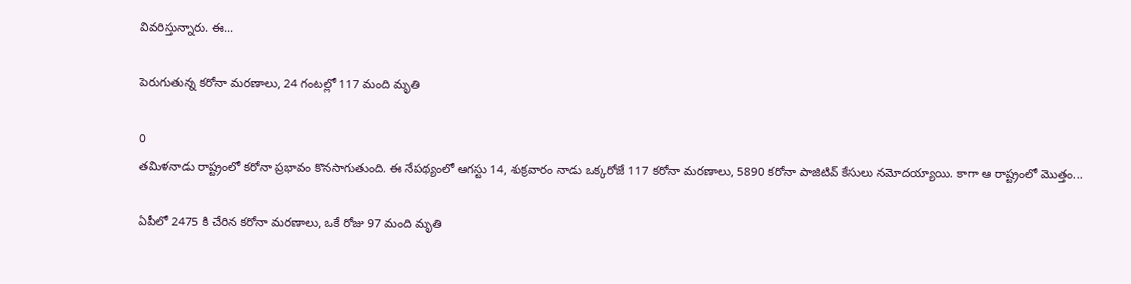వివరిస్తున్నారు. ఈ...

పెరుగుతున్న కరోనా మరణాలు, 24 గంటల్లో 117 మంది మృతి

0
తమిళనాడు రాష్ట్రంలో కరోనా ప్రభావం కొనసాగుతుంది. ఈ నేపథ్యంలో ఆగస్టు 14, శుక్రవారం నాడు ఒక్కరోజే 117 కరోనా మరణాలు, 5890 కరోనా పాజిటివ్ కేసులు నమోదయ్యాయి. కాగా ఆ రాష్ట్రంలో మొత్తం...

ఏపీలో 2475 కి చేరిన కరోనా మరణాలు, ఒకే రోజు 97 మంది మృతి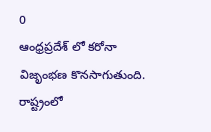0
ఆంధ్రప్రదేశ్ లో కరోనా విజృంభణ కొనసాగుతుంది. రాష్ట్రంలో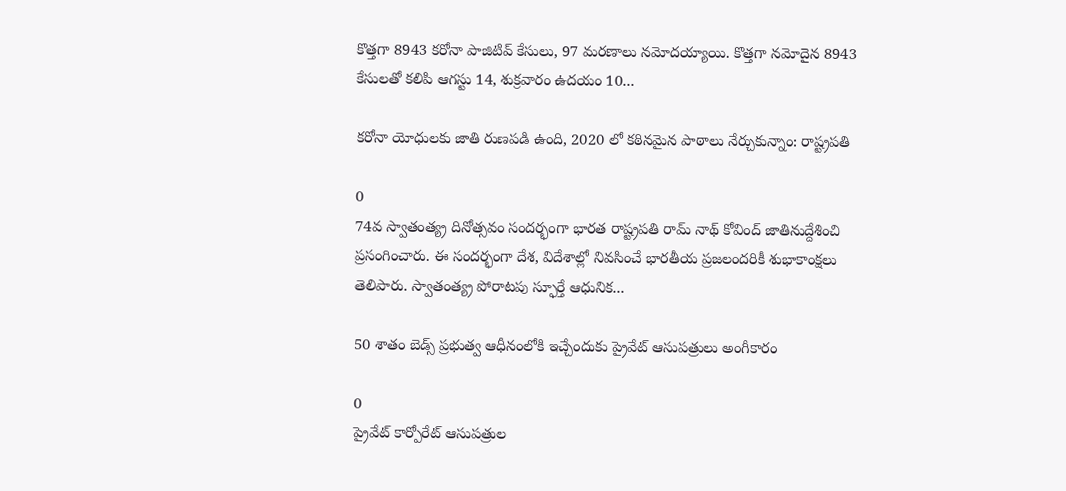కొత్తగా 8943 కరోనా పాజిటివ్ కేసులు, 97 మరణాలు నమోదయ్యాయి. కొత్తగా నమోదైన 8943 కేసులతో కలిపి ఆగస్టు 14, శుక్రవారం ఉదయం 10...

కరోనా యోధులకు జాతి రుణపడి ఉంది, 2020 లో కఠినమైన పాఠాలు నేర్చుకున్నాం: రాష్ట్రపతి

0
74వ స్వాతంత్య్ర దినోత్సవం సందర్భంగా భారత రాష్ట్రపతి రామ్ నాథ్ కోవింద్ జాతినుద్దేశించి ప్రసంగించారు. ఈ సందర్భంగా దేశ, విదేశాల్లో నివసించే భారతీయ ప్రజలందరికీ శుభాకాంక్షలు తెలిపారు. స్వాతంత్య్ర పోరాటపు స్ఫూర్తే ఆధునిక...

50 శాతం బెడ్స్ ప్రభుత్వ ఆధీనంలోకి ఇచ్చేందుకు ప్రైవేట్ ఆసుపత్రులు అంగీకారం

0
ప్రైవేట్ కార్పోరేట్ ఆసుపత్రుల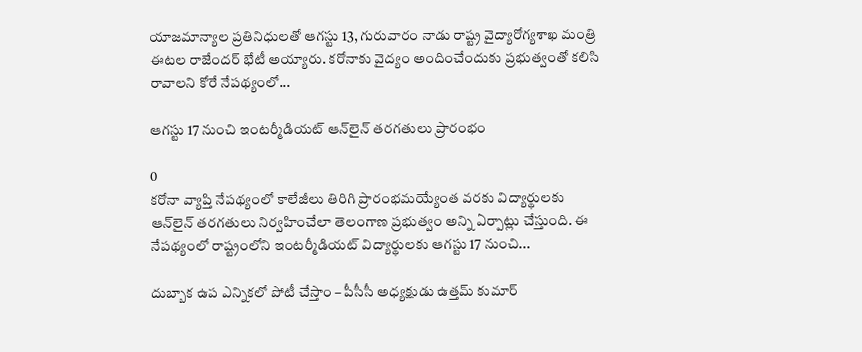యాజమాన్యాల ప్రతినిధులతో ఆగస్టు 13, గురువారం నాడు రాష్ట్ర వైద్యారోగ్యశాఖ మంత్రి ఈటల రాజేందర్‌ భేటీ అయ్యారు. కరోనాకు వైద్యం అందించేందుకు ప్రభుత్వంతో కలిసి రావాలని కోరే నేపథ్యంలో...

ఆగస్టు 17 నుంచి ఇంట‌ర్మీడియ‌ట్ ఆన్‌లైన్ త‌ర‌గ‌తులు ప్రారంభం

0
కరోనా వ్యాప్తి నేపథ్యంలో కాలేజీలు తిరిగి ప్రారంభమయ్యేంత వరకు విద్యార్థులకు ఆన్‌లైన్ త‌ర‌గ‌తులు నిర్వహించేలా తెలంగాణ ప్రభుత్వం అన్ని ఏర్పాట్లు చేస్తుంది. ఈ నేపథ్యంలో రాష్ట్రంలోని ఇంట‌ర్మీడియ‌ట్ విద్యార్థులకు ఆగస్టు 17 నుంచి...

దుబ్బాక ఉప ఎన్నికలో పోటీ చేస్తాం – పీసీసీ అధ్యక్షుడు ఉత్తమ్‌ కుమార్‌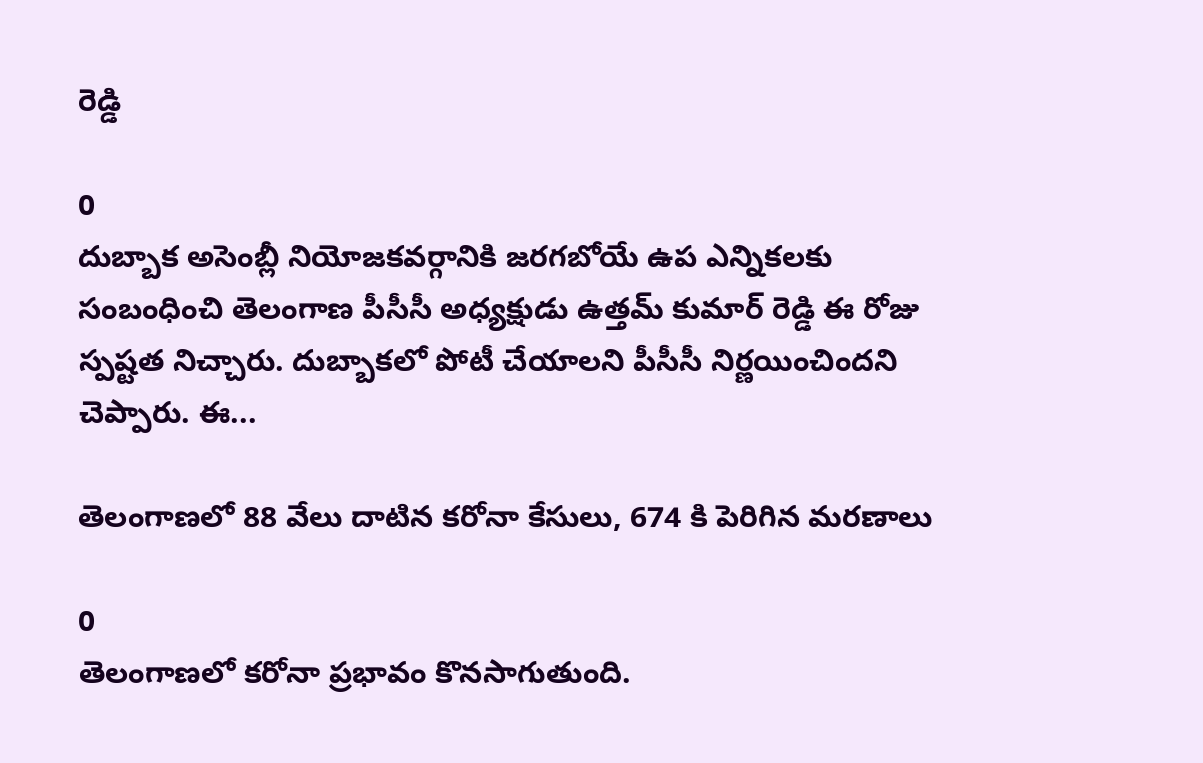రెడ్డి

0
దుబ్బాక అసెంబ్లీ నియోజకవర్గానికి జరగబోయే ఉప ఎన్నికలకు సంబంధించి తెలంగాణ పీసీసీ అధ్యక్షుడు ఉత్తమ్‌ కుమార్‌ రెడ్డి ఈ రోజు స్పష్టత నిచ్చారు. దుబ్బాకలో పోటీ చేయాలని పీసీసీ నిర్ణయించిందని చెప్పారు. ఈ...

తెలంగాణలో 88 వేలు దాటిన కరోనా కేసులు, 674 కి పెరిగిన మరణాలు

0
తెలంగాణలో కరోనా ప్రభావం కొనసాగుతుంది.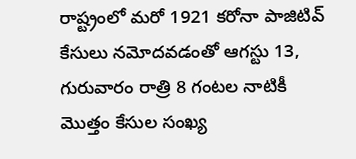రాష్ట్రంలో మరో 1921 కరోనా పాజిటివ్ కేసులు నమోదవడంతో ఆగస్టు 13, గురువారం రాత్రి 8 గంటల నాటికీ మొత్తం కేసుల సంఖ్య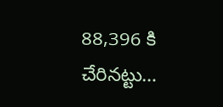88,396 కి చేరినట్టు...